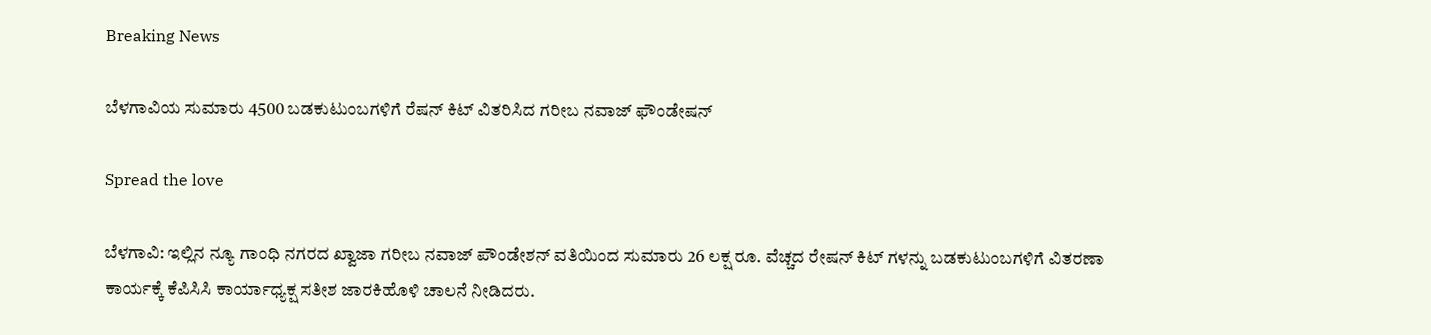Breaking News

ಬೆಳಗಾವಿಯ ಸುಮಾರು 4500 ಬಡಕುಟುಂಬಗಳಿಗೆ ರೆಷನ್ ಕಿಟ್ ವಿತರಿಸಿದ ಗರೀಬ ನವಾಜ್ ಫೌಂಡೇಷನ್

Spread the love

ಬೆಳಗಾವಿ: ಇಲ್ಲಿನ ನ್ಯೂ ಗಾಂಧಿ ನಗರದ ಖ್ವಾಜಾ ಗರೀಬ ನವಾಜ್ ಪೌಂಡೇಶನ್ ವತಿಯಿಂದ ಸುಮಾರು 26 ಲಕ್ಷ ರೂ. ವೆಚ್ಚದ ರೇಷನ್ ಕಿಟ್ ಗಳನ್ನು ಬಡಕುಟುಂಬಗಳಿಗೆ ವಿತರಣಾ ಕಾರ್ಯಕ್ಕೆ ಕೆಪಿಸಿಸಿ ಕಾರ್ಯಾಧ್ಯಕ್ಷ ಸತೀಶ ಜಾರಕಿಹೊಳಿ ಚಾಲನೆ ನೀಡಿದರು.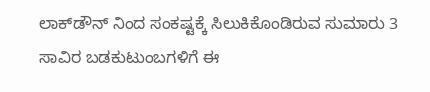ಲಾಕ್‌ಡೌನ್ ನಿಂದ ಸಂಕಷ್ಟಕ್ಕೆ ಸಿಲುಕಿಕೊಂಡಿರುವ ಸುಮಾರು 3 ಸಾವಿರ ಬಡಕುಟುಂಬಗಳಿಗೆ ಈ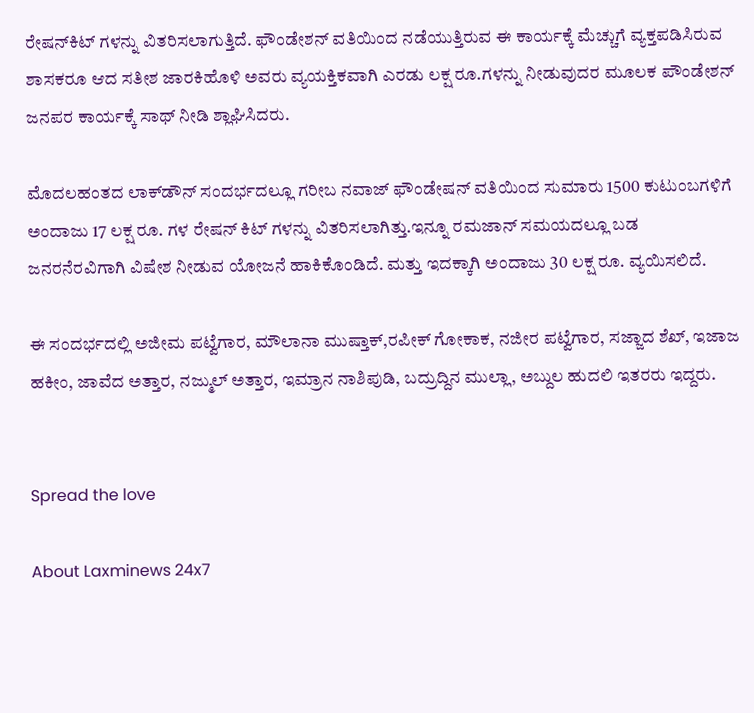ರೇಷನ್‌ಕಿಟ್ ಗಳನ್ನು ವಿತರಿಸಲಾಗುತ್ತಿದೆ. ಫೌಂಡೇಶನ್ ವತಿಯಿಂದ ನಡೆಯುತ್ತಿರುವ ಈ‌‌ ಕಾರ್ಯಕ್ಕೆ ಮೆಚ್ಚುಗೆ ವ್ಯಕ್ತಪಡಿಸಿರುವ ಶಾಸಕರೂ ಆದ ಸತೀಶ ಜಾರಕಿಹೊಳಿ ಅವರು ವ್ಯಯಕ್ತಿಕವಾಗಿ ಎರಡು ಲಕ್ಷ ರೂ.ಗಳನ್ನು ನೀಡುವುದರ ಮೂಲಕ ಪೌಂಡೇಶನ್ ಜನಪರ ಕಾರ್ಯಕ್ಕೆ ಸಾಥ್ ನೀಡಿ ಶ್ಲಾಘಿಸಿದರು.

ಮೊದಲ‌ಹಂತದ ಲಾಕ್‌ಡೌನ್ ಸಂದರ್ಭದಲ್ಲೂ ಗರೀಬ ನವಾಜ್ ಫೌಂಡೇಷನ್ ವತಿಯಿಂದ ಸುಮಾರು 1500 ಕುಟುಂಬಗಳಿಗೆ ಅಂದಾಜು 17 ಲಕ್ಷ ರೂ. ಗಳ‌ ರೇಷನ್ ಕಿಟ್ ಗಳನ್ನು ವಿತರಿಸಲಾಗಿತ್ತು.ಇನ್ನೂ ರಮಜಾನ್ ಸಮಯದಲ್ಲೂ ಬಡ ಜನರ‌ನೆರವಿಗಾಗಿ ವಿಷೇಶ ನೀಡುವ ಯೋಜನೆ ಹಾಕಿಕೊಂಡಿದೆ. ಮತ್ತು ಇದಕ್ಕಾಗಿ ಅಂದಾಜು 30 ಲಕ್ಷ ರೂ. ವ್ಯಯಿಸಲಿದೆ.

ಈ ಸಂದರ್ಭದಲ್ಲಿ ಅಜೀಮ ಪಟ್ವೆಗಾರ, ಮೌಲಾನಾ ಮುಷ್ತಾಕ್,ರಪೀಕ್ ಗೋಕಾಕ, ನಜೀರ ಪಟ್ವೆಗಾರ, ಸಜ್ಜಾದ ಶೆಖ್, ಇಜಾಜ ಹಕೀಂ, ಜಾವೆದ ಅತ್ತಾರ, ನಜ್ಮುಲ್ ಅತ್ತಾರ, ಇಮ್ರಾನ‌ ನಾಶಿಪುಡಿ, ಬದ್ರುದ್ದಿನ ಮುಲ್ಲಾ, ಅಬ್ದುಲ ಹುದಲಿ ಇತರರು ಇದ್ದರು.


Spread the love

About Laxminews 24x7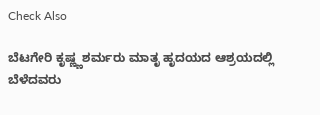Check Also

ಬೆಟಗೇರಿ ಕೃಷ್ಣ್ಣಶರ್ಮರು ಮಾತೃ ಹೃದಯದ ಆಶ್ರಯದಲ್ಲಿ ಬೆಳೆದವರು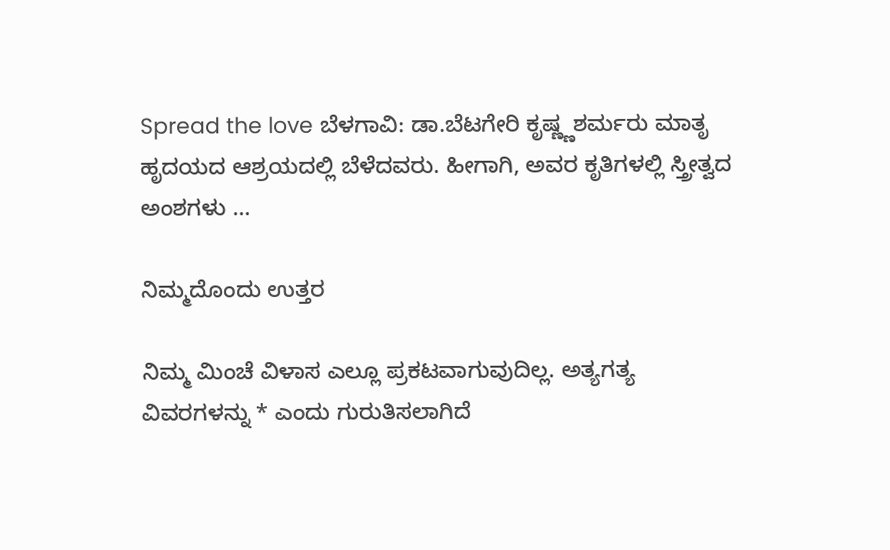Spread the love ಬೆಳಗಾವಿ: ಡಾ.ಬೆಟಗೇರಿ ಕೃಷ್ಣ್ಣಶರ್ಮರು ಮಾತೃ ಹೃದಯದ ಆಶ್ರಯದಲ್ಲಿ ಬೆಳೆದವರು. ಹೀಗಾಗಿ, ಅವರ ಕೃತಿಗಳಲ್ಲಿ ಸ್ತ್ರೀತ್ವದ ಅಂಶಗಳು …

ನಿಮ್ಮದೊಂದು ಉತ್ತರ

ನಿಮ್ಮ ಮಿಂಚೆ ವಿಳಾಸ ಎಲ್ಲೂ ಪ್ರಕಟವಾಗುವುದಿಲ್ಲ. ಅತ್ಯಗತ್ಯ ವಿವರಗಳನ್ನು * ಎಂದು ಗುರುತಿಸಲಾಗಿದೆ